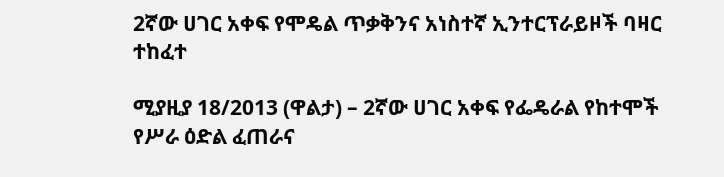2ኛው ሀገር አቀፍ የሞዴል ጥቃቅንና አነስተኛ ኢንተርፕራይዞች ባዛር ተከፈተ

ሚያዚያ 18/2013 (ዋልታ) – 2ኛው ሀገር አቀፍ የፌዴራል የከተሞች የሥራ ዕድል ፈጠራና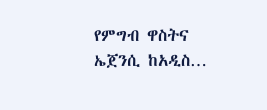የምግብ ዋስትና ኤጀንሲ ከአዲስ…